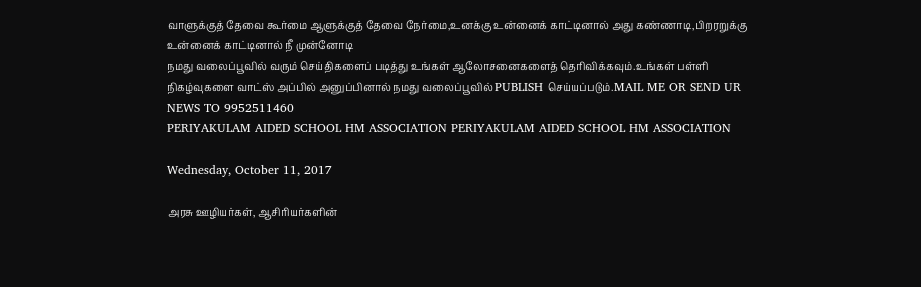வாளுக்குத் தேவை கூர்மை ஆளுக்குத் தேவை நேர்மை,உனக்கு உன்னைக் காட்டினால் அது கண்ணாடி,பிறரறுக்கு உன்னைக் காட்டினால் நீ முன்னோடி
நமது வலைப்பூவில் வரும் செய்திகளைப் படித்து உங்கள் ஆலோசனைகளைத் தெரிவிக்கவும்.உங்கள் பள்ளி நிகழ்வுகளை வாட்ஸ் அப்பில் அனுப்பினால் நமது வலைப்பூவில் PUBLISH செய்யப்படும்.MAIL ME OR SEND UR NEWS TO 9952511460
PERIYAKULAM AIDED SCHOOL HM ASSOCIATION PERIYAKULAM AIDED SCHOOL HM ASSOCIATION

Wednesday, October 11, 2017

அரசு ஊழியர்கள், ஆசிரியர்களின்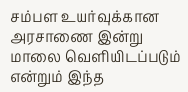சம்பள உயர்வுக்கான அரசாணை இன்று மாலை வெளியிடப்படும் என்றும் இந்த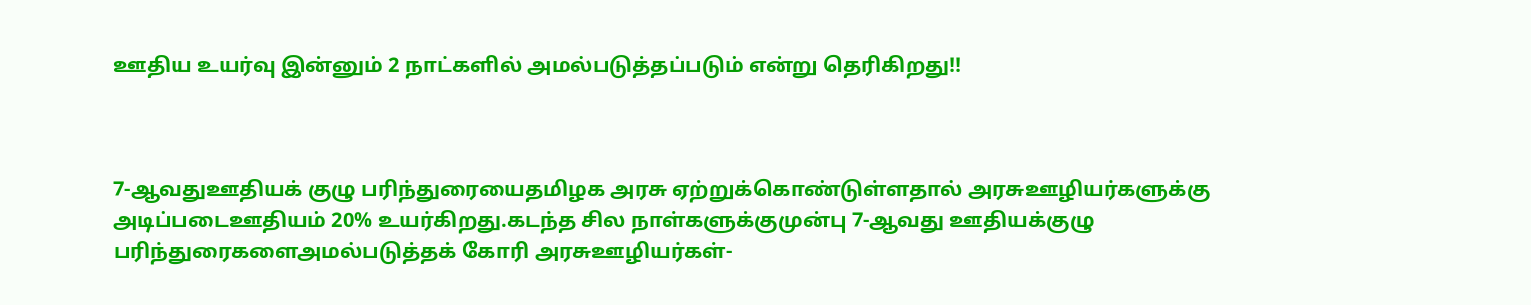ஊதிய உயர்வு இன்னும் 2 நாட்களில் அமல்படுத்தப்படும் என்று தெரிகிறது!!



7-ஆவதுஊதியக் குழு பரிந்துரையைதமிழக அரசு ஏற்றுக்கொண்டுள்ளதால் அரசுஊழியர்களுக்கு அடிப்படைஊதியம் 20% உயர்கிறது.கடந்த சில நாள்களுக்குமுன்பு 7-ஆவது ஊதியக்குழு பரிந்துரைகளைஅமல்படுத்தக் கோரி அரசுஊழியர்கள்-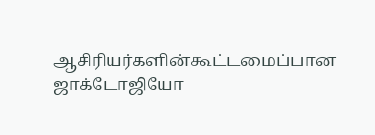ஆசிரியர்களின்கூட்டமைப்பான ஜாக்டோஜியோ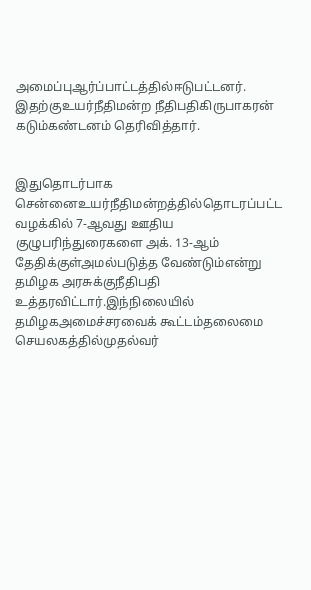அமைப்புஆர்ப்பாட்டத்தில்ஈடுபட்டனர். இதற்குஉயர்நீதிமன்ற நீதிபதிகிருபாகரன் கடும்கண்டனம் தெரிவித்தார்.


இதுதொடர்பாக சென்னைஉயர்நீதிமன்றத்தில்தொடரப்பட்ட வழக்கில் 7-ஆவது ஊதிய குழுபரிந்துரைகளை அக். 13-ஆம் தேதிக்குள்அமல்படுத்த வேண்டும்என்று தமிழக அரசுக்குநீதிபதி உத்தரவிட்டார்.இந்நிலையில் தமிழகஅமைச்சரவைக் கூட்டம்தலைமை செயலகத்தில்முதல்வர்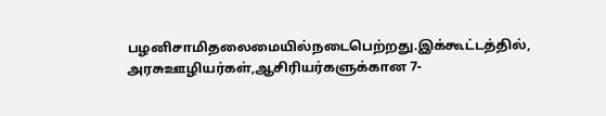பழனிசாமிதலைமையில்நடைபெற்றது.இக்கூட்டத்தில், அரசுஊழியர்கள்,ஆசிரியர்களுக்கான 7-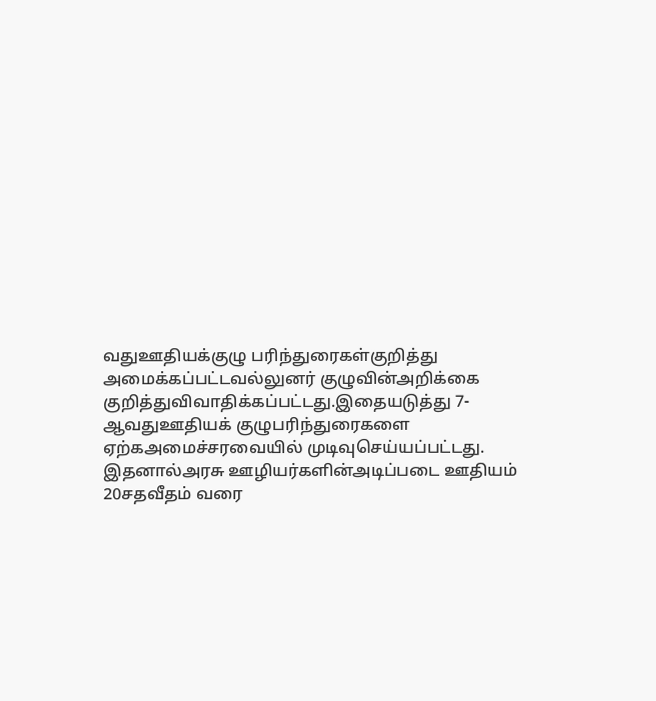வதுஊதியக்குழு பரிந்துரைகள்குறித்து அமைக்கப்பட்டவல்லுனர் குழுவின்அறிக்கை குறித்துவிவாதிக்கப்பட்டது.இதையடுத்து 7-ஆவதுஊதியக் குழுபரிந்துரைகளை ஏற்கஅமைச்சரவையில் முடிவுசெய்யப்பட்டது. இதனால்அரசு ஊழியர்களின்அடிப்படை ஊதியம் 20சதவீதம் வரை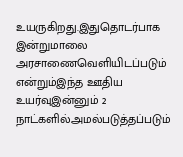உயருகிறது.இதுதொடர்பாக இன்றுமாலை அரசாணைவெளியிடப்படும் என்றும்இந்த ஊதிய உயர்வுஇன்னும் 2 நாட்களில்அமல்படுத்தப்படும்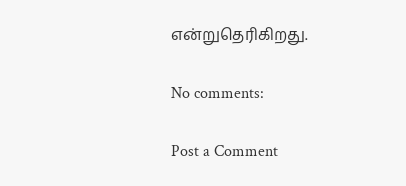என்றுதெரிகிறது.

No comments:

Post a Comment